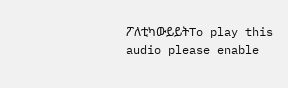ፖለቲካውይይትTo play this audio please enable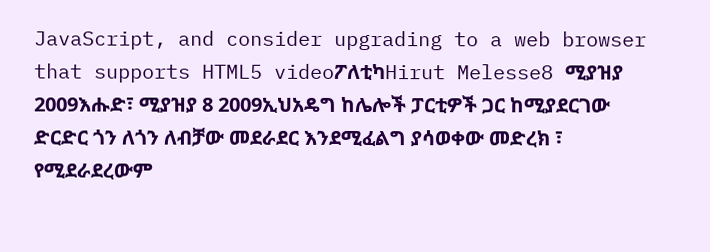JavaScript, and consider upgrading to a web browser that supports HTML5 videoፖለቲካHirut Melesse8 ሚያዝያ 2009እሑድ፣ ሚያዝያ 8 2009ኢህአዴግ ከሌሎች ፓርቲዎች ጋር ከሚያደርገው ድርድር ጎን ለጎን ለብቻው መደራደር እንደሚፈልግ ያሳወቀው መድረክ ፣ የሚደራደረውም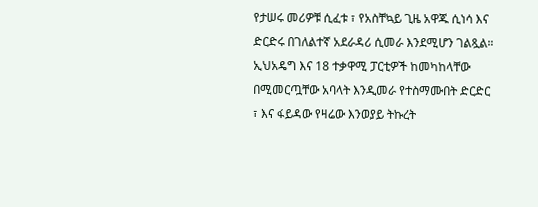የታሠሩ መሪዎቹ ሲፈቱ ፣ የአስቸኳይ ጊዜ አዋጁ ሲነሳ እና ድርድሩ በገለልተኛ አደራዳሪ ሲመራ እንደሚሆን ገልጿል። ኢህአዴግ እና 18 ተቃዋሚ ፓርቲዎች ከመካከላቸው በሚመርጧቸው አባላት እንዲመራ የተስማሙበት ድርድር ፣ እና ፋይዳው የዛሬው እንወያይ ትኩረት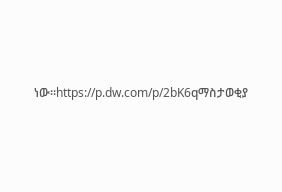ነው።https://p.dw.com/p/2bK6qማስታወቂያ